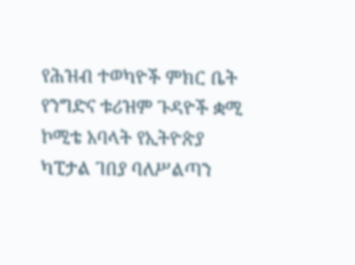የሕዝብ ተወካዮች ምክር ቤት የንግድና ቱሪዝም ጉዳዮች ቋሚ ኮሚቴ አባላት የኢትዮጵያ ካፒታል ገበያ ባለሥልጣን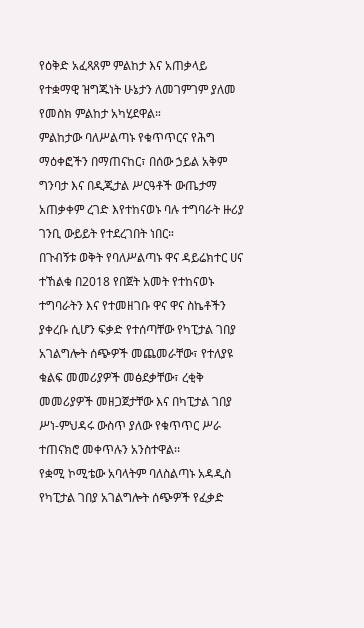የዕቅድ አፈጻጸም ምልከታ እና አጠቃላይ የተቋማዊ ዝግጁነት ሁኔታን ለመገምገም ያለመ የመስክ ምልከታ አካሂደዋል።
ምልከታው ባለሥልጣኑ የቁጥጥርና የሕግ ማዕቀፎችን በማጠናከር፣ በሰው ኃይል አቅም ግንባታ እና በዲጂታል ሥርዓቶች ውጤታማ አጠቃቀም ረገድ እየተከናወኑ ባሉ ተግባራት ዙሪያ ገንቢ ውይይት የተደረገበት ነበር።
በጉብኝቱ ወቅት የባለሥልጣኑ ዋና ዳይሬክተር ሀና ተኸልቁ በ2018 የበጀት አመት የተከናወኑ ተግባራትን እና የተመዘገቡ ዋና ዋና ስኬቶችን ያቀረቡ ሲሆን ፍቃድ የተሰጣቸው የካፒታል ገበያ አገልግሎት ሰጭዎች መጨመራቸው፣ የተለያዩ ቁልፍ መመሪያዎች መፅደቃቸው፣ ረቂቅ መመሪያዎች መዘጋጀታቸው እና በካፒታል ገበያ ሥነ-ምህዳሩ ውስጥ ያለው የቁጥጥር ሥራ ተጠናክሮ መቀጥሉን አንስተዋል፡፡
የቋሚ ኮሚቴው አባላትም ባለስልጣኑ አዳዲስ የካፒታል ገበያ አገልግሎት ሰጭዎች የፈቃድ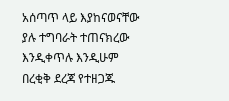አሰጣጥ ላይ እያከናወናቸው ያሉ ተግባራት ተጠናክረው እንዲቀጥሉ እንዲሁም በረቂቅ ደረጃ የተዘጋጁ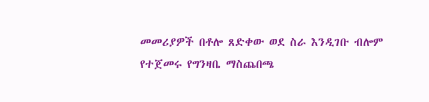መመሪያዎች በቶሎ ጸድቀው ወደ ስራ እንዲገቡ ብሎም የተጀመሩ የግንዛቤ ማስጨበጫ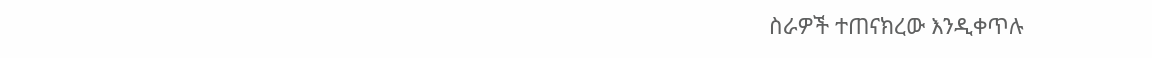ስራዎች ተጠናክረው እንዲቀጥሉ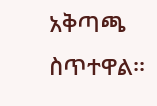አቅጣጫ ስጥተዋል፡፡